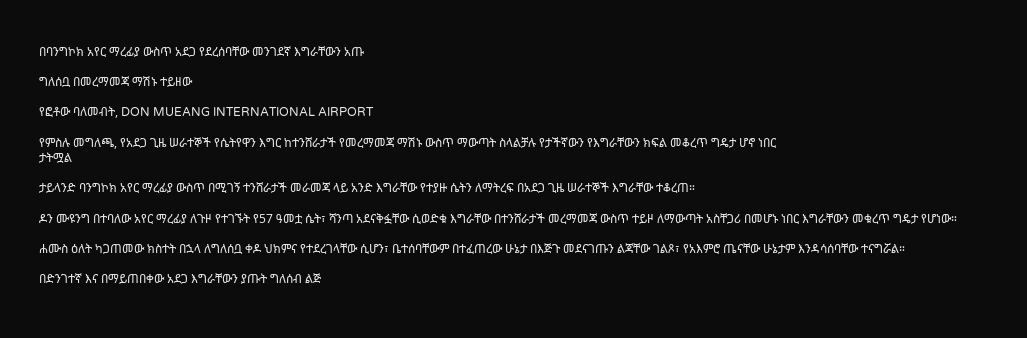በባንግኮክ አየር ማረፊያ ውስጥ አደጋ የደረሰባቸው መንገደኛ እግራቸውን አጡ

ግለሰቧ በመረማመጃ ማሽኑ ተይዘው

የፎቶው ባለመብት, DON MUEANG INTERNATIONAL AIRPORT

የምስሉ መግለጫ, የአደጋ ጊዜ ሠራተኞች የሴትየዋን እግር ከተንሸራታች የመረማመጃ ማሽኑ ውስጥ ማውጣት ስላልቻሉ የታችኛውን የእግራቸውን ክፍል መቆረጥ ግዴታ ሆኖ ነበር
ታትሟል

ታይላንድ ባንግኮክ አየር ማረፊያ ውስጥ በሚገኝ ተንሸራታች መራመጃ ላይ አንድ እግራቸው የተያዙ ሴትን ለማትረፍ በአደጋ ጊዜ ሠራተኞች እግራቸው ተቆረጠ።

ዶን ሙዩንግ በተባለው አየር ማረፊያ ለጉዞ የተገኙት የ57 ዓመቷ ሴት፣ ሻንጣ አደናቅፏቸው ሲወድቁ እግራቸው በተንሸራታች መረማመጃ ውስጥ ተይዞ ለማውጣት አስቸጋሪ በመሆኑ ነበር እግራቸውን መቁረጥ ግዴታ የሆነው።

ሐሙስ ዕለት ካጋጠመው ክስተት በኋላ ለግለሰቧ ቀዶ ህክምና የተደረገላቸው ሲሆን፣ ቤተሰባቸውም በተፈጠረው ሁኔታ በእጅጉ መደናገጡን ልጃቸው ገልጾ፣ የአእምሮ ጤናቸው ሁኔታም እንዳሳሰባቸው ተናግሯል።

በድንገተኛ እና በማይጠበቀው አደጋ እግራቸውን ያጡት ግለሰብ ልጅ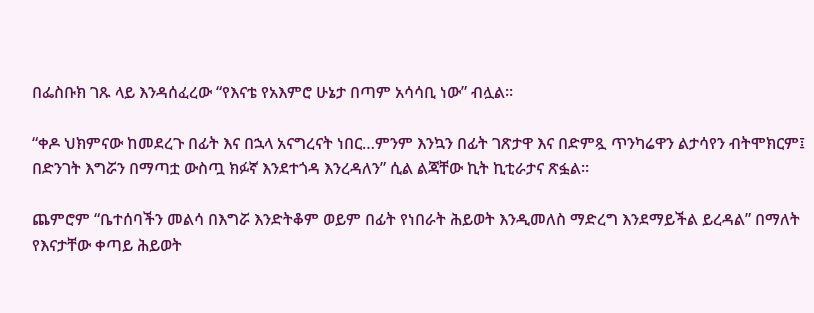በፌስቡክ ገጹ ላይ እንዳሰፈረው “የእናቴ የአእምሮ ሁኔታ በጣም አሳሳቢ ነው” ብሏል።

“ቀዶ ህክምናው ከመደረጉ በፊት እና በኋላ አናግረናት ነበር…ምንም እንኳን በፊት ገጽታዋ እና በድምጿ ጥንካሬዋን ልታሳየን ብትሞክርም፤ በድንገት እግሯን በማጣቷ ውስጧ ክፉኛ እንደተጎዳ እንረዳለን” ሲል ልጃቸው ኪት ኪቲራታና ጽፏል።

ጨምሮም “ቤተሰባችን መልሳ በእግሯ እንድትቆም ወይም በፊት የነበራት ሕይወት እንዲመለስ ማድረግ እንደማይችል ይረዳል” በማለት የእናታቸው ቀጣይ ሕይወት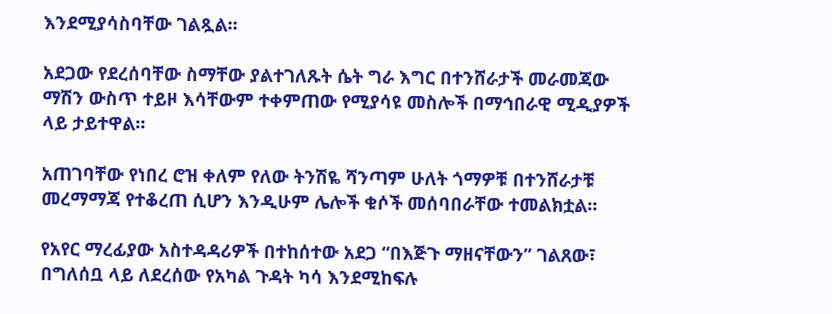እንደሚያሳስባቸው ገልጿል።

አደጋው የደረሰባቸው ስማቸው ያልተገለጹት ሴት ግራ እግር በተንሸራታች መራመጃው ማሽን ውስጥ ተይዞ እሳቸውም ተቀምጠው የሚያሳዩ መስሎች በማኅበራዊ ሚዲያዎች ላይ ታይተዋል።

አጠገባቸው የነበረ ሮዝ ቀለም የለው ትንሽዬ ሻንጣም ሁለት ጎማዎቹ በተንሸራታቹ መረማማጃ የተቆረጠ ሲሆን እንዲሁም ሌሎች ቁሶች መሰባበራቸው ተመልክቷል።

የአየር ማረፊያው አስተዳዳሪዎች በተከሰተው አደጋ “በእጅጉ ማዘናቸውን” ገልጸው፣ በግለሰቧ ላይ ለደረሰው የአካል ጉዳት ካሳ እንደሚከፍሉ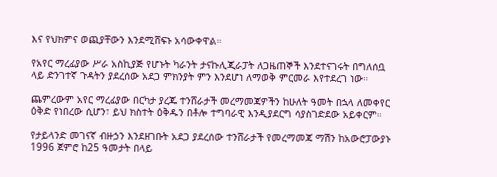እና የህክምና ወጪያቸውን እንደሚሸፍኑ አሳውቀዋል።

የአየር ማረፊያው ሥራ አስኪያጅ የሆኑት ካራንት ታናኩሊጂራፓት ለጋዜጠኞች እንደተናገሩት በግለሰቧ ላይ ድንገተኛ ጉዳትን ያደረሰው አደጋ ምክንያት ምን እንደሆነ ለማወቅ ምርመራ እየተደረገ ነው።

ጨምረውም አየር ማረፊያው በርካታ ያረጁ ተንሸራታች መረማመጃዎችን ከሁለት ዓመት በኋላ ለመቀየር ዕቅድ የነበረው ሲሆን፣ ይህ ክስተት ዕቅዱን በቶሎ ተግባራዊ እንዲያደርግ ሳያስገድደው አይቀርም።

የታይላንድ መገናኛ ብዙኃን እንደዘገቡት አደጋ ያደረሰው ተንሸራታች የመረማመጃ ማሽን ከአውሮፓውያኑ 1996 ጀምሮ ከ25 ዓመታት በላይ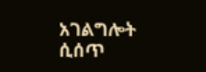አገልግሎት ሲሰጥ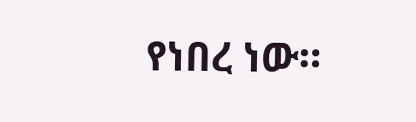የነበረ ነው።